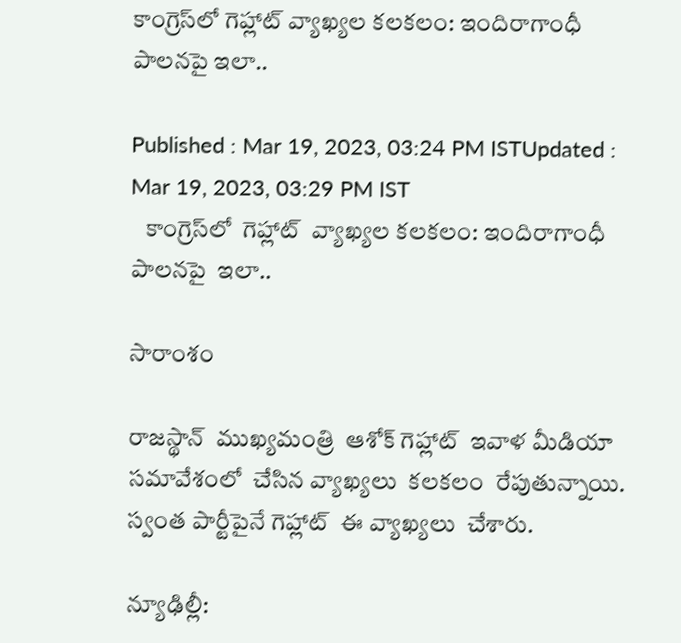కాంగ్రెస్‌లో గెహ్లాట్ వ్యాఖ్యల కలకలం: ఇందిరాగాంధీ పాలనపై ఇలా..

Published : Mar 19, 2023, 03:24 PM ISTUpdated : Mar 19, 2023, 03:29 PM IST
   కాంగ్రెస్‌లో  గెహ్లాట్  వ్యాఖ్యల కలకలం: ఇందిరాగాంధీ పాలనపై  ఇలా..

సారాంశం

రాజస్థాన్  ముఖ్యమంత్రి  ఆశోక్ గెహ్లాట్  ఇవాళ మీడియా సమావేశంలో  చేసిన వ్యాఖ్యలు  కలకలం  రేపుతున్నాయి.  స్వంత పార్టీపైనే గెహ్లాట్  ఈ వ్యాఖ్యలు  చేశారు.

న్యూఢిల్లీ: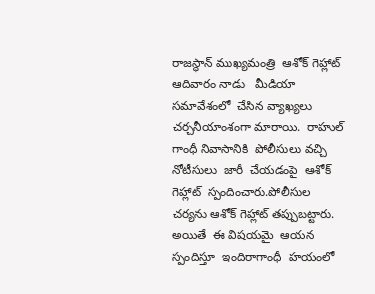రాజస్థాన్ ముఖ్యమంత్రి  ఆశోక్ గెహ్లాట్  ఆదివారం నాడు   మీడియా సమావేశంలో  చేసిన వ్యాఖ్యలు  చర్చనీయాంశంగా మారాయి.  రాహుల్ గాంధీ నివాసానికి  పోలీసులు వచ్చి  నోటీసులు  జారీ  చేయడంపై  ఆశోక్ గెహ్లాట్  స్పందించారు.పోలీసుల చర్యను ఆశోక్ గెహ్లాట్ తప్పుబట్టారు. అయితే  ఈ విషయమై  ఆయన  స్పందిస్తూ  ఇందిరాగాంధీ  హయంలో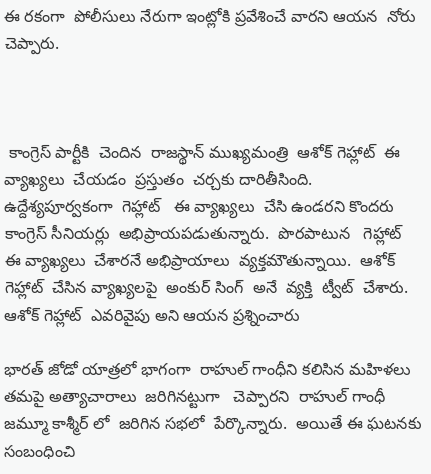ఈ రకంగా  పోలీసులు నేరుగా ఇంట్లోకి ప్రవేశించే వారని ఆయన  నోరు చెప్పారు.



 కాంగ్రెస్ పార్టీకి  చెందిన  రాజస్థాన్ ముఖ్యమంత్రి  ఆశోక్ గెహ్లాట్  ఈ వ్యాఖ్యలు  చేయడం  ప్రస్తుతం  చర్చకు దారితీసింది.   ఉద్దేశ్యపూర్వకంగా  గెహ్లాట్   ఈ వ్యాఖ్యలు  చేసి ఉండరని కొందరు  కాంగ్రెస్ సీనియర్లు  అభిప్రాయపడుతున్నారు.  పొరపాటున   గెహ్లాట్  ఈ వ్యాఖ్యలు  చేశారనే అభిప్రాయాలు  వ్యక్తమౌతున్నాయి.  ఆశోక్ గెహ్లాట్  చేసిన వ్యాఖ్యలపై  అంకుర్ సింగ్  అనే  వ్యక్తి  ట్వీట్  చేశారు.  ఆశోక్ గెహ్లాట్  ఎవరివైపు అని ఆయన ప్రశ్నించారు

భారత్ జోడో యాత్రలో భాగంగా  రాహుల్ గాంధీని కలిసిన మహిళలు తమపై అత్యాచారాలు  జరిగినట్టుగా   చెప్పారని  రాహుల్ గాంధీ  జమ్మూ కాశ్మీర్ లో  జరిగిన సభలో  పేర్కొన్నారు.  అయితే ఈ ఘటనకు  సంబంధించి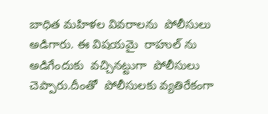బాధిత మహిళల వివరాలను  పోలీసులు అడిగారు. ఈ విషయమై  రాహుల్ ను అడిగేందుకు  వచ్చినట్టుగా  పోలీసులు  చెప్పారు.దీంతో  పోలీసులకు వ్యతిరేకంగా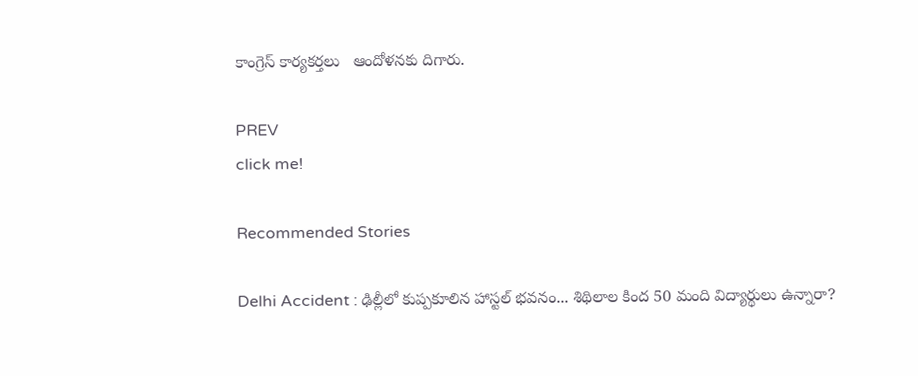కాంగ్రెస్ కార్యకర్తలు   ఆందోళనకు దిగారు.

PREV
click me!

Recommended Stories

Delhi Accident : ఢిల్లీలో కుప్పకూలిన హాస్టల్ భవనం... శిథిలాల కింద 50 మంది విద్యార్థులు ఉన్నారా?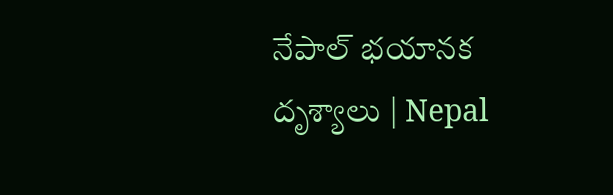నేపాల్ భయానక దృశ్యాలు | Nepal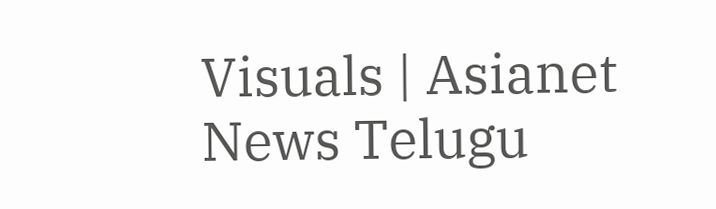Visuals | Asianet News Telugu